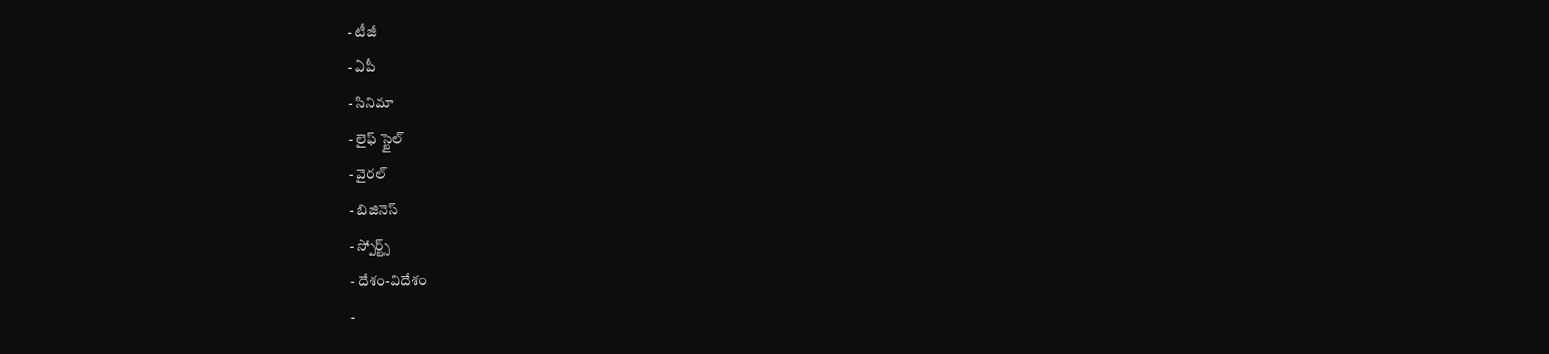- టీజీ
- ఏపీ
- సినిమా
- లైఫ్ స్టైల్
- వైరల్
- బిజినెస్
- స్పోర్ట్స్
- దేశం-విదేశం
-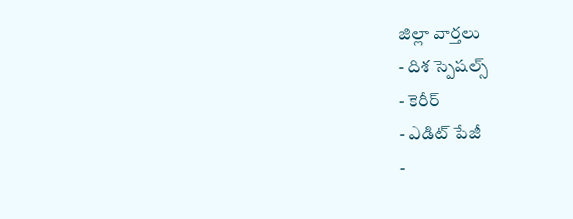జిల్లా వార్తలు
- దిశ స్పెషల్స్
- కెరీర్
- ఎడిట్ పేజీ
-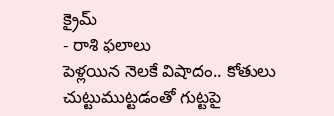క్రైమ్
- రాశి ఫలాలు
పెళ్లయిన నెలకే విషాదం.. కోతులు చుట్టుముట్టడంతో గుట్టపై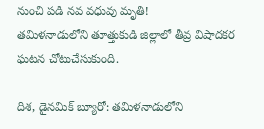నుంచి పడి నవ వధువు మృతి!
తమిళనాడులోని తూత్తుకుడి జిల్లాలో తీవ్ర విషాదకర ఘటన చోటుచేసుకుంది.

దిశ, డైనమిక్ బ్యూరో: తమిళనాడులోని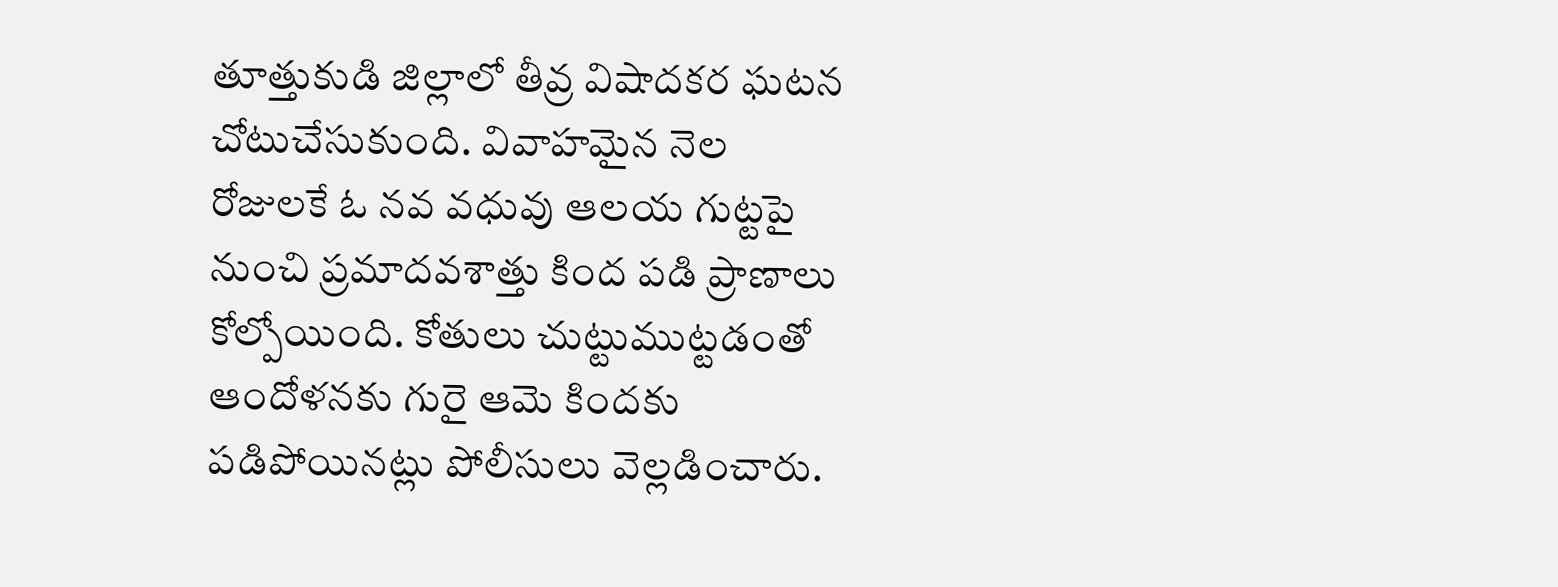తూత్తుకుడి జిల్లాలో తీవ్ర విషాదకర ఘటన చోటుచేసుకుంది. వివాహమైన నెల రోజులకే ఓ నవ వధువు ఆలయ గుట్టపై నుంచి ప్రమాదవశాత్తు కింద పడి ప్రాణాలు కోల్పోయింది. కోతులు చుట్టుముట్టడంతో ఆందోళనకు గురై ఆమె కిందకు పడిపోయినట్లు పోలీసులు వెల్లడించారు.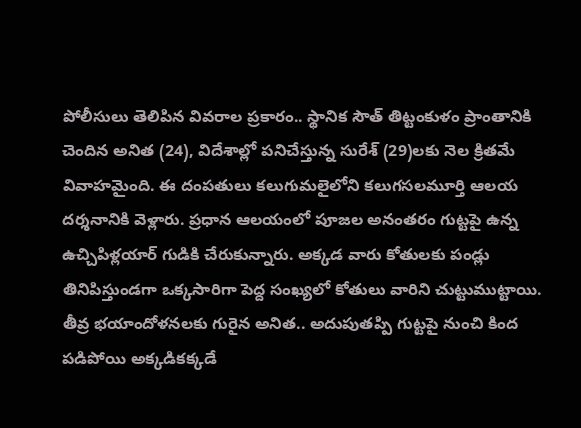పోలీసులు తెలిపిన వివరాల ప్రకారం.. స్థానిక సౌత్ తిట్టంకుళం ప్రాంతానికి చెందిన అనిత (24), విదేశాల్లో పనిచేస్తున్న సురేశ్ (29)లకు నెల క్రితమే వివాహమైంది. ఈ దంపతులు కలుగుమలైలోని కలుగసలమూర్తి ఆలయ దర్శనానికి వెళ్లారు. ప్రధాన ఆలయంలో పూజల అనంతరం గుట్టపై ఉన్న ఉచ్చిపిళ్లయార్ గుడికి చేరుకున్నారు. అక్కడ వారు కోతులకు పండ్లు తినిపిస్తుండగా ఒక్కసారిగా పెద్ద సంఖ్యలో కోతులు వారిని చుట్టుముట్టాయి.
తీవ్ర భయాందోళనలకు గురైన అనిత.. అదుపుతప్పి గుట్టపై నుంచి కింద పడిపోయి అక్కడికక్కడే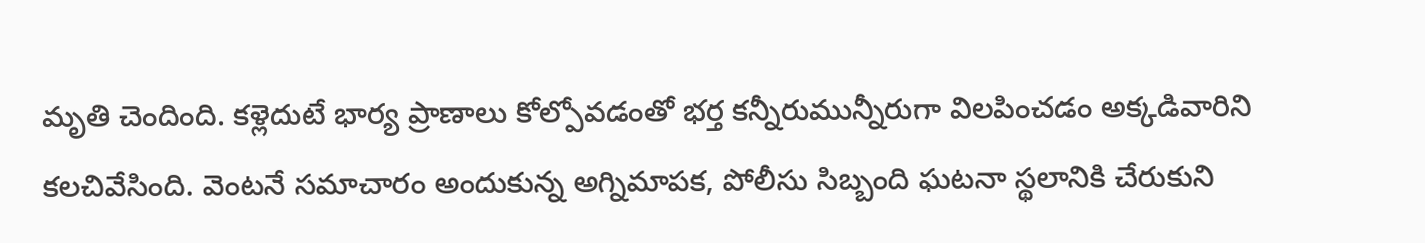మృతి చెందింది. కళ్లెదుటే భార్య ప్రాణాలు కోల్పోవడంతో భర్త కన్నీరుమున్నీరుగా విలపించడం అక్కడివారిని కలచివేసింది. వెంటనే సమాచారం అందుకున్న అగ్నిమాపక, పోలీసు సిబ్బంది ఘటనా స్థలానికి చేరుకుని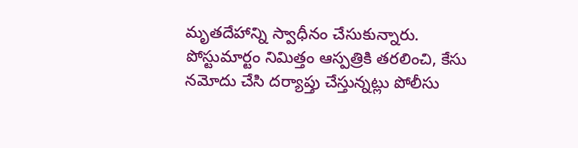మృతదేహాన్ని స్వాధీనం చేసుకున్నారు. పోస్టుమార్టం నిమిత్తం ఆస్పత్రికి తరలించి, కేసు నమోదు చేసి దర్యాప్తు చేస్తున్నట్లు పోలీసు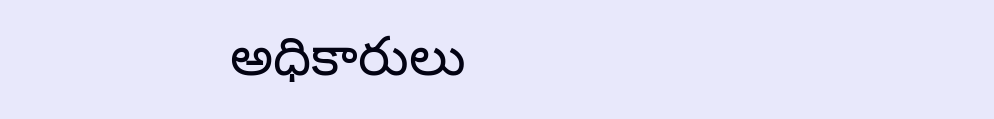అధికారులు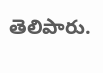తెలిపారు.